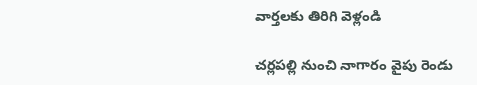వార్తలకు తిరిగి వెళ్లండి

చర్లపల్లి నుంచి నాగారం వైపు రెండు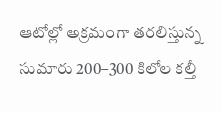ఆటోల్లో అక్రమంగా తరలిస్తున్న సుమారు 200–300 కిలోల కల్తీ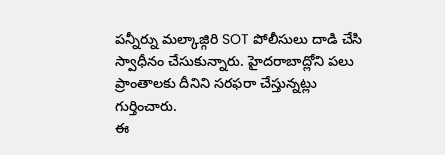పన్నీర్ను మల్కాజ్గిరి SOT పోలీసులు దాడి చేసి స్వాధీనం చేసుకున్నారు. హైదరాబాద్లోని పలు ప్రాంతాలకు దీనిని సరఫరా చేస్తున్నట్లు గుర్తించారు.
ఈ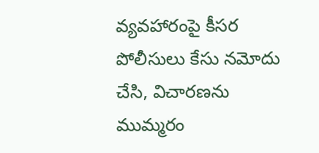వ్యవహారంపై కీసర పోలీసులు కేసు నమోదు చేసి, విచారణను ముమ్మరం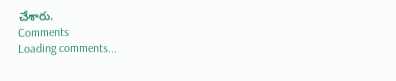చేశారు.
Comments
Loading comments...